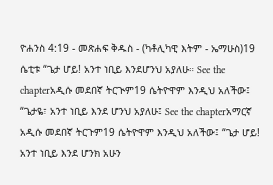ዮሐንስ 4:19 - መጽሐፍ ቅዱስ - (ካቶሊካዊ እትም - ኤማሁስ)19 ሴቲቱ “ጌታ ሆይ! አንተ ነቢይ እንደሆንህ አያለሁ። See the chapterአዲሱ መደበኛ ትርጒም19 ሴትዮዋም እንዲህ አለችው፤ “ጌታዬ፣ አንተ ነቢይ እንደ ሆንህ አያለሁ፤ See the chapterአማርኛ አዲሱ መደበኛ ትርጉም19 ሴትዮዋም እንዲህ አለችው፤ “ጌታ ሆይ! አንተ ነቢይ እንደ ሆንክ አሁን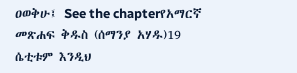ዐወቅሁ፤ See the chapterየአማርኛ መጽሐፍ ቅዱስ (ሰማንያ አሃዱ)19 ሴቲቱም እንዲህ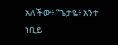አለችው፥ “ጌታዬ፥ አንተ ነቢይ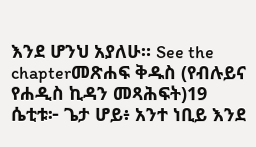እንደ ሆንህ አያለሁ። See the chapterመጽሐፍ ቅዱስ (የብሉይና የሐዲስ ኪዳን መጻሕፍት)19 ሴቲቱ፦ ጌታ ሆይ፥ አንተ ነቢይ እንደ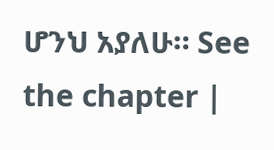ሆንህ አያለሁ። See the chapter |